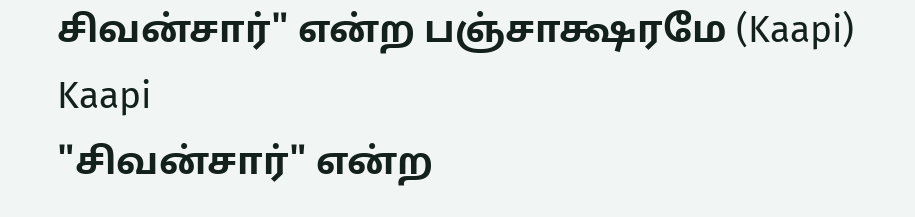சிவன்சார்" என்ற பஞ்சாக்ஷரமே (Kaapi)
Kaapi
"சிவன்சார்" என்ற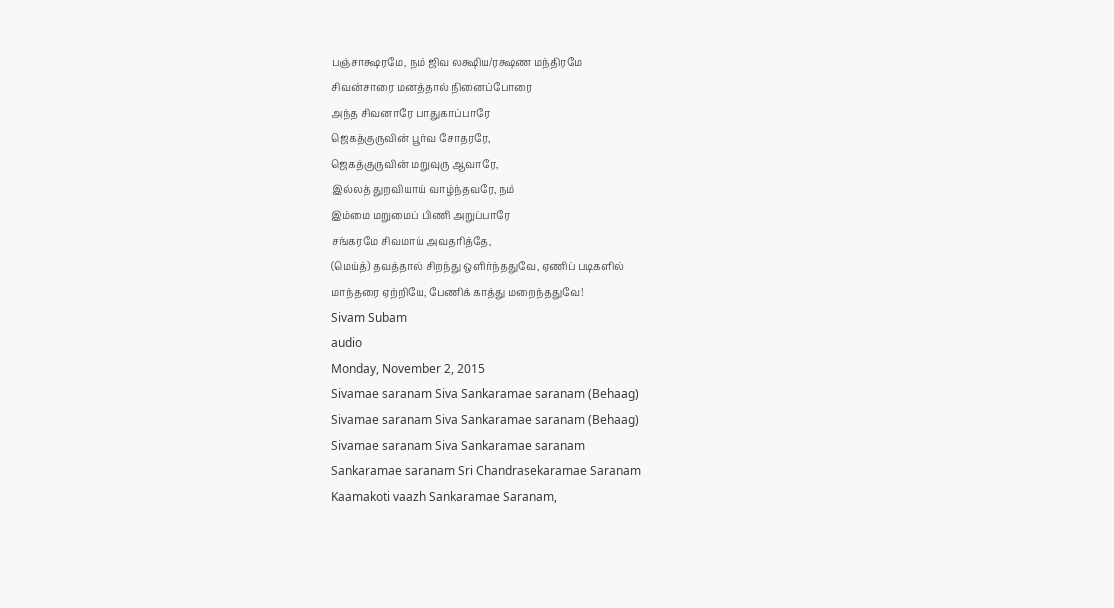பஞ்சாக்ஷரமே, நம் ஜிவ லக்ஷிய/ரக்ஷண மந்திரமே
சிவன்சாரை மனத்தால் நினைப்போரை
அந்த சிவனாரே பாதுகாப்பாரே
ஜெகத்குருவின் பூர்வ சோதரரே,
ஜெகத்குருவின் மறுவுரு ஆவாரே,
இல்லத் துறவியாய் வாழ்ந்தவரே, நம்
இம்மை மறுமைப் பிணி அறுப்பாரே
சங்கரமே சிவமாய் அவதரித்தே,
(மெய்த்) தவத்தால் சிறந்து ஒளிர்ந்ததுவே, ஏணிப் படிகளில்
மாந்தரை ஏற்றியே, பேணிக் காத்து மறைந்ததுவே!
Sivam Subam
audio
Monday, November 2, 2015
Sivamae saranam Siva Sankaramae saranam (Behaag)
Sivamae saranam Siva Sankaramae saranam (Behaag)
Sivamae saranam Siva Sankaramae saranam
Sankaramae saranam Sri Chandrasekaramae Saranam
Kaamakoti vaazh Sankaramae Saranam,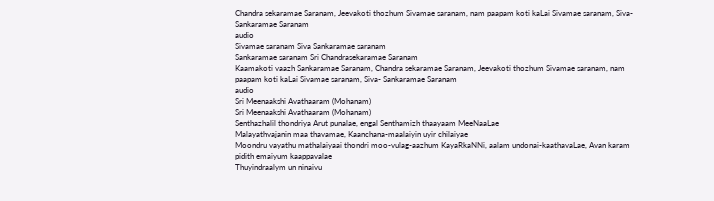Chandra sekaramae Saranam, Jeevakoti thozhum Sivamae saranam, nam paapam koti kaLai Sivamae saranam, Siva- Sankaramae Saranam
audio
Sivamae saranam Siva Sankaramae saranam
Sankaramae saranam Sri Chandrasekaramae Saranam
Kaamakoti vaazh Sankaramae Saranam, Chandra sekaramae Saranam, Jeevakoti thozhum Sivamae saranam, nam paapam koti kaLai Sivamae saranam, Siva- Sankaramae Saranam
audio
Sri Meenaakshi Avathaaram (Mohanam)
Sri Meenaakshi Avathaaram (Mohanam)
Senthazhalil thondriya Arut punalae, engal Senthamizh thaayaam MeeNaaLae
Malayathvajanin maa thavamae, Kaanchana-maalaiyin uyir chilaiyae
Moondru vayathu mathalaiyaai thondri moo-vulag-aazhum KayaRkaNNi, aalam undonai-kaathavaLae, Avan karam pidith emaiyum kaappavalae
Thuyindraalym un ninaivu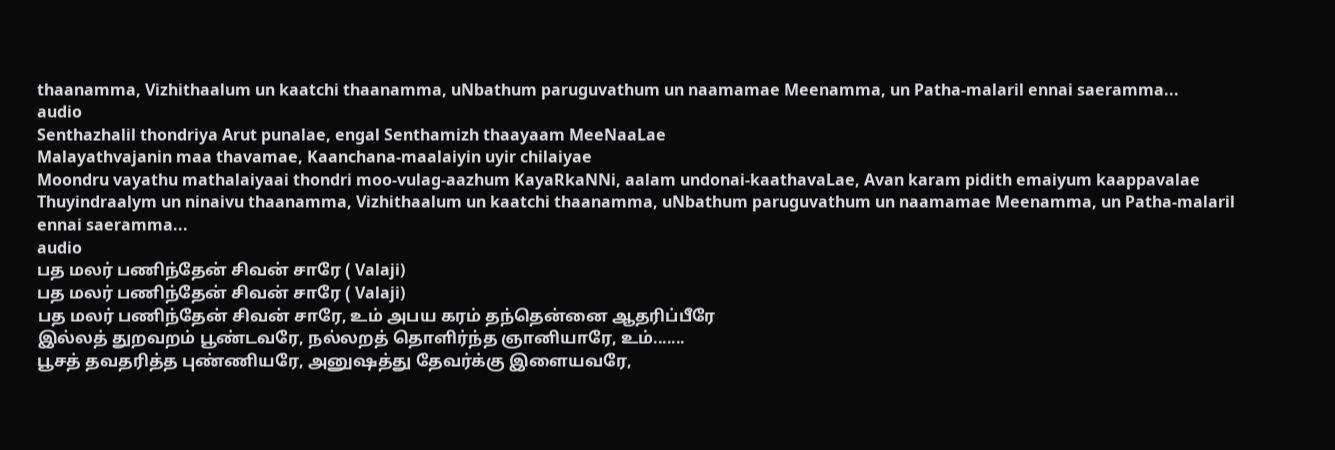thaanamma, Vizhithaalum un kaatchi thaanamma, uNbathum paruguvathum un naamamae Meenamma, un Patha-malaril ennai saeramma...
audio
Senthazhalil thondriya Arut punalae, engal Senthamizh thaayaam MeeNaaLae
Malayathvajanin maa thavamae, Kaanchana-maalaiyin uyir chilaiyae
Moondru vayathu mathalaiyaai thondri moo-vulag-aazhum KayaRkaNNi, aalam undonai-kaathavaLae, Avan karam pidith emaiyum kaappavalae
Thuyindraalym un ninaivu thaanamma, Vizhithaalum un kaatchi thaanamma, uNbathum paruguvathum un naamamae Meenamma, un Patha-malaril ennai saeramma...
audio
பத மலர் பணிந்தேன் சிவன் சாரே ( Valaji)
பத மலர் பணிந்தேன் சிவன் சாரே ( Valaji)
பத மலர் பணிந்தேன் சிவன் சாரே, உம் அபய கரம் தந்தென்னை ஆதரிப்பீரே
இல்லத் துறவறம் பூண்டவரே, நல்லறத் தொளிர்ந்த ஞானியாரே, உம்.......
பூசத் தவதரித்த புண்ணியரே, அனுஷத்து தேவர்க்கு இளையவரே,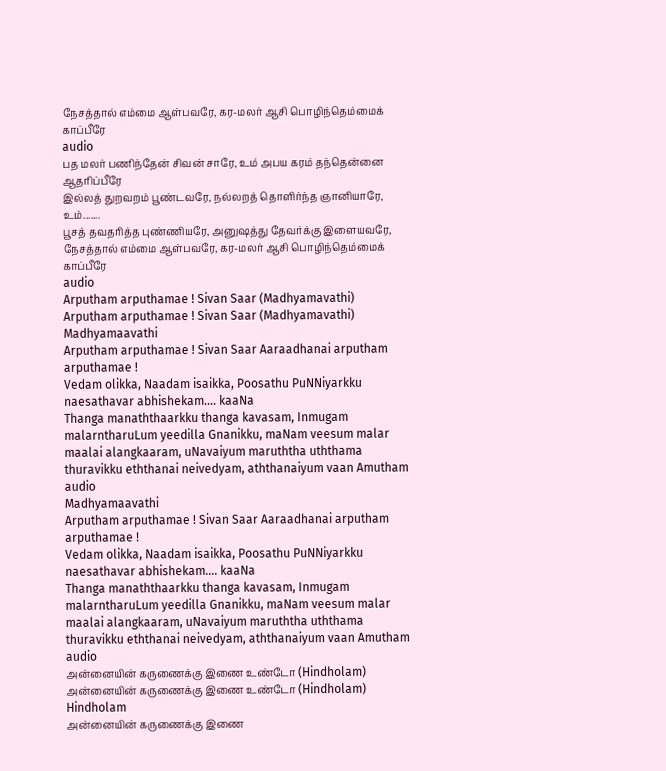நேசத்தால் எம்மை ஆள்பவரே, கர-மலர் ஆசி பொழிந்தெம்மைக் காப்பீரே
audio
பத மலர் பணிந்தேன் சிவன் சாரே, உம் அபய கரம் தந்தென்னை ஆதரிப்பீரே
இல்லத் துறவறம் பூண்டவரே, நல்லறத் தொளிர்ந்த ஞானியாரே, உம்.......
பூசத் தவதரித்த புண்ணியரே, அனுஷத்து தேவர்க்கு இளையவரே,
நேசத்தால் எம்மை ஆள்பவரே, கர-மலர் ஆசி பொழிந்தெம்மைக் காப்பீரே
audio
Arputham arputhamae ! Sivan Saar (Madhyamavathi)
Arputham arputhamae ! Sivan Saar (Madhyamavathi)
Madhyamaavathi
Arputham arputhamae ! Sivan Saar Aaraadhanai arputham arputhamae !
Vedam olikka, Naadam isaikka, Poosathu PuNNiyarkku naesathavar abhishekam.... kaaNa
Thanga manaththaarkku thanga kavasam, Inmugam malarntharuLum yeedilla Gnanikku, maNam veesum malar maalai alangkaaram, uNavaiyum maruththa uththama thuravikku eththanai neivedyam, aththanaiyum vaan Amutham
audio
Madhyamaavathi
Arputham arputhamae ! Sivan Saar Aaraadhanai arputham arputhamae !
Vedam olikka, Naadam isaikka, Poosathu PuNNiyarkku naesathavar abhishekam.... kaaNa
Thanga manaththaarkku thanga kavasam, Inmugam malarntharuLum yeedilla Gnanikku, maNam veesum malar maalai alangkaaram, uNavaiyum maruththa uththama thuravikku eththanai neivedyam, aththanaiyum vaan Amutham
audio
அன்னையின் கருணைக்கு இணை உண்டோ (Hindholam)
அன்னையின் கருணைக்கு இணை உண்டோ (Hindholam)
Hindholam
அன்னையின் கருணைக்கு இணை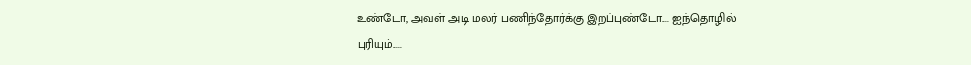உண்டோ, அவள் அடி மலர் பணிந்தோர்க்கு இறப்புண்டோ.... ஐந்தொழில் புரியும்.....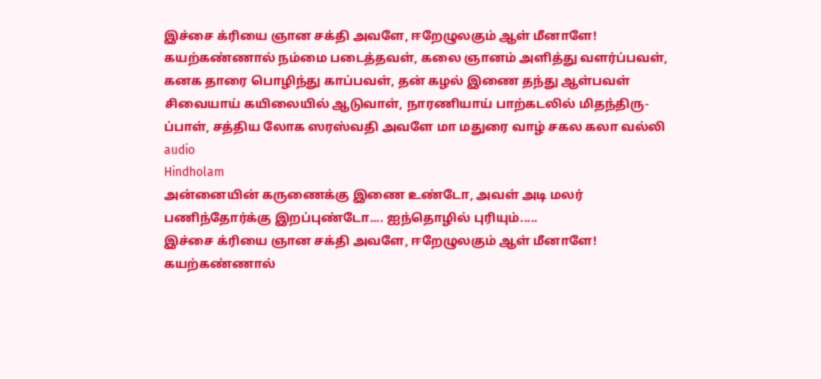இச்சை க்ரியை ஞான சக்தி அவளே, ஈறேழுலகும் ஆள் மீனாளே!
கயற்கண்ணால் நம்மை படைத்தவள், கலை ஞானம் அளித்து வளர்ப்பவள், கனக தாரை பொழிந்து காப்பவள், தன் கழல் இணை தந்து ஆள்பவள்
சிவையாய் கயிலையில் ஆடுவாள், நாரணியாய் பாற்கடலில் மிதந்திரு- ப்பாள், சத்திய லோக ஸரஸ்வதி அவளே மா மதுரை வாழ் சகல கலா வல்லி
audio
Hindholam
அன்னையின் கருணைக்கு இணை உண்டோ, அவள் அடி மலர் பணிந்தோர்க்கு இறப்புண்டோ.... ஐந்தொழில் புரியும்.....
இச்சை க்ரியை ஞான சக்தி அவளே, ஈறேழுலகும் ஆள் மீனாளே!
கயற்கண்ணால்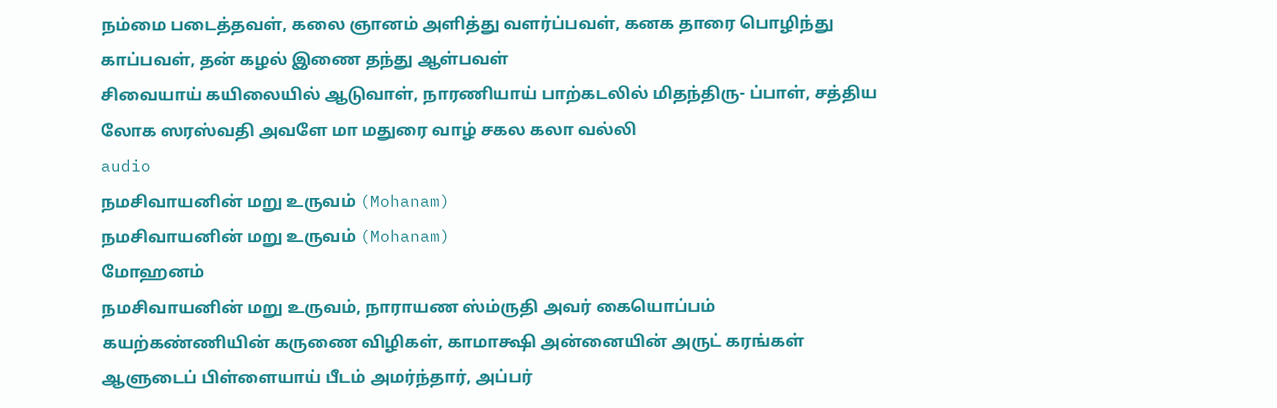நம்மை படைத்தவள், கலை ஞானம் அளித்து வளர்ப்பவள், கனக தாரை பொழிந்து காப்பவள், தன் கழல் இணை தந்து ஆள்பவள்
சிவையாய் கயிலையில் ஆடுவாள், நாரணியாய் பாற்கடலில் மிதந்திரு- ப்பாள், சத்திய லோக ஸரஸ்வதி அவளே மா மதுரை வாழ் சகல கலா வல்லி
audio
நமசிவாயனின் மறு உருவம் (Mohanam)
நமசிவாயனின் மறு உருவம் (Mohanam)
மோஹனம்
நமசிவாயனின் மறு உருவம், நாராயண ஸ்ம்ருதி அவர் கையொப்பம்
கயற்கண்ணியின் கருணை விழிகள், காமாக்ஷி அன்னையின் அருட் கரங்கள்
ஆளுடைப் பிள்ளையாய் பீடம் அமர்ந்தார், அப்பர்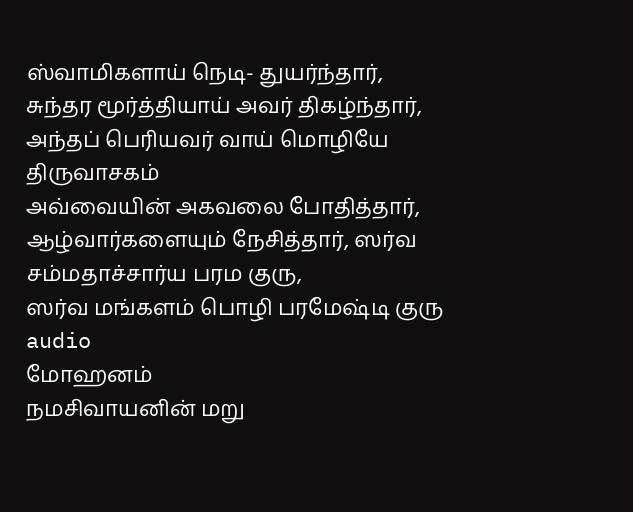ஸ்வாமிகளாய் நெடி- துயர்ந்தார், சுந்தர மூர்த்தியாய் அவர் திகழ்ந்தார், அந்தப் பெரியவர் வாய் மொழியே திருவாசகம்
அவ்வையின் அகவலை போதித்தார், ஆழ்வார்களையும் நேசித்தார், ஸர்வ சம்மதாச்சார்ய பரம குரு,
ஸர்வ மங்களம் பொழி பரமேஷ்டி குரு
audio
மோஹனம்
நமசிவாயனின் மறு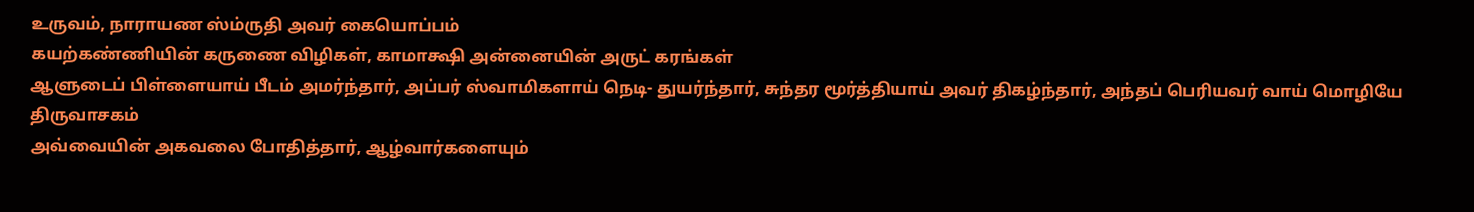உருவம், நாராயண ஸ்ம்ருதி அவர் கையொப்பம்
கயற்கண்ணியின் கருணை விழிகள், காமாக்ஷி அன்னையின் அருட் கரங்கள்
ஆளுடைப் பிள்ளையாய் பீடம் அமர்ந்தார், அப்பர் ஸ்வாமிகளாய் நெடி- துயர்ந்தார், சுந்தர மூர்த்தியாய் அவர் திகழ்ந்தார், அந்தப் பெரியவர் வாய் மொழியே திருவாசகம்
அவ்வையின் அகவலை போதித்தார், ஆழ்வார்களையும்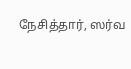நேசித்தார், ஸர்வ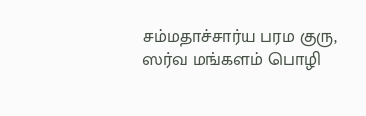சம்மதாச்சார்ய பரம குரு,
ஸர்வ மங்களம் பொழி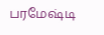பரமேஷ்டி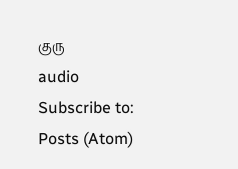குரு
audio
Subscribe to:
Posts (Atom)